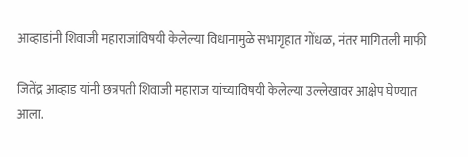आव्हाडांनी शिवाजी महाराजांविषयी केलेल्या विधानामुळे सभागृहात गोंधळ, नंतर मागितली माफी

जितेंद्र आव्हाड यांनी छत्रपती शिवाजी महाराज यांच्याविषयी केलेल्या उल्लेखावर आक्षेप घेण्यात आला.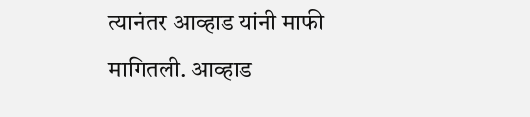त्यानंतर आव्हाड यांनी माफी मागितली. आव्हाड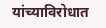यांच्याविरोधात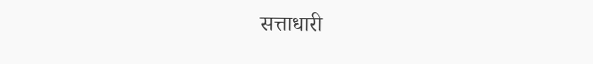सत्ताधारी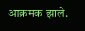आक्रमक झाले.